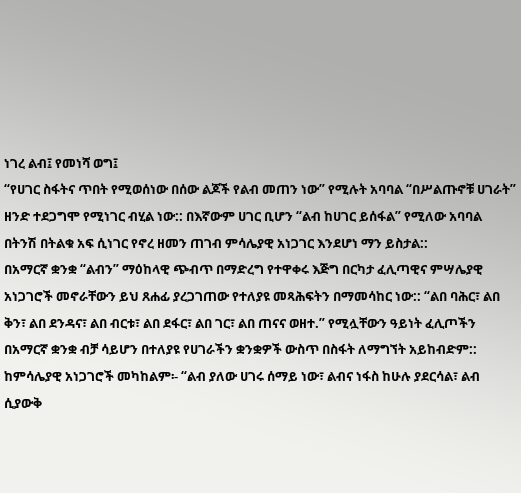ነገረ ልብ፤ የመነሻ ወግ፤
“የሀገር ስፋትና ጥበት የሚወሰነው በሰው ልጆች የልብ መጠን ነው” የሚሉት አባባል “በሥልጡኖቹ ሀገራት” ዘንድ ተደጋግሞ የሚነገር ብሂል ነው:: በእኛውም ሀገር ቢሆን “ልብ ከሀገር ይሰፋል” የሚለው አባባል በትንሽ በትልቁ አፍ ሲነገር የኖረ ዘመን ጠገብ ምሳሌያዊ አነጋገር እንደሆነ ማን ይስታል::
በአማርኛ ቋንቋ “ልብን” ማዕከላዊ ጭብጥ በማድረግ የተዋቀሩ እጅግ በርካታ ፈሊጣዊና ምሣሌያዊ አነጋገሮች መኖራቸውን ይህ ጸሐፊ ያረጋገጠው የተለያዩ መጻሕፍትን በማመሳከር ነው:: “ልበ ባሕር፣ ልበ ቅን፣ ልበ ደንዳና፣ ልበ ብርቱ፣ ልበ ደፋር፣ ልበ ገር፣ ልበ ጠናና ወዘተ.” የሚሏቸውን ዓይነት ፈሊጦችን በአማርኛ ቋንቋ ብቻ ሳይሆን በተለያዩ የሀገራችን ቋንቋዎች ውስጥ በስፋት ለማግኘት አይከብድም::
ከምሳሌያዊ አነጋገሮች መካከልም፡- “ልብ ያለው ሀገሩ ሰማይ ነው፣ ልብና ነፋስ ከሁሉ ያደርሳል፣ ልብ ሲያውቅ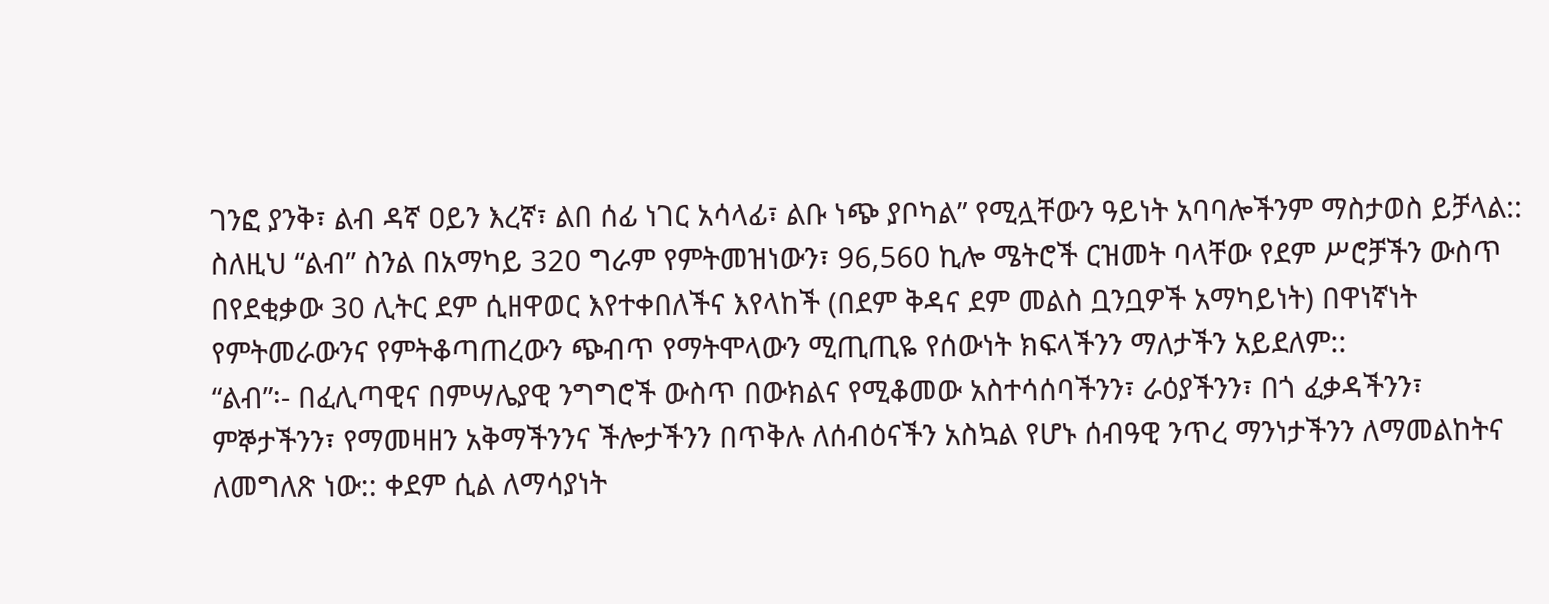ገንፎ ያንቅ፣ ልብ ዳኛ ዐይን እረኛ፣ ልበ ሰፊ ነገር አሳላፊ፣ ልቡ ነጭ ያቦካል” የሚሏቸውን ዓይነት አባባሎችንም ማስታወስ ይቻላል:: ስለዚህ “ልብ” ስንል በአማካይ 320 ግራም የምትመዝነውን፣ 96,560 ኪሎ ሜትሮች ርዝመት ባላቸው የደም ሥሮቻችን ውስጥ በየደቂቃው 30 ሊትር ደም ሲዘዋወር እየተቀበለችና እየላከች (በደም ቅዳና ደም መልስ ቧንቧዎች አማካይነት) በዋነኛነት የምትመራውንና የምትቆጣጠረውን ጭብጥ የማትሞላውን ሚጢጢዬ የሰውነት ክፍላችንን ማለታችን አይደለም::
“ልብ”፡- በፈሊጣዊና በምሣሌያዊ ንግግሮች ውስጥ በውክልና የሚቆመው አስተሳሰባችንን፣ ራዕያችንን፣ በጎ ፈቃዳችንን፣ ምኞታችንን፣ የማመዛዘን አቅማችንንና ችሎታችንን በጥቅሉ ለሰብዕናችን አስኳል የሆኑ ሰብዓዊ ንጥረ ማንነታችንን ለማመልከትና ለመግለጽ ነው:: ቀደም ሲል ለማሳያነት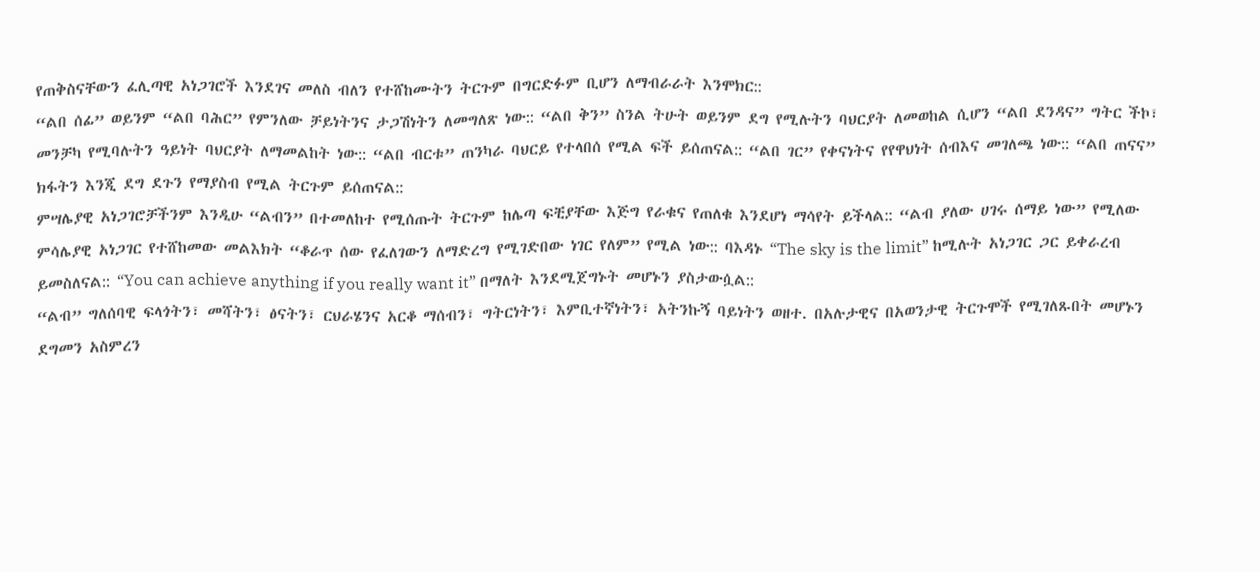የጠቅስናቸውን ፈሊጣዊ አነጋገሮች እንደገና መለስ ብለን የተሸከሙትን ትርጉም በግርድፉም ቢሆን ለማብራራት እንሞክር::
“ልበ ሰፊ” ወይንም “ልበ ባሕር” የምንለው ቻይነትንና ታጋሽነትን ለመግለጽ ነው:: “ልበ ቅን” ስንል ትሁት ወይንም ደግ የሚሉትን ባህርያት ለመወከል ሲሆን “ልበ ደንዳና” ግትር ችኮ፣ መንቻካ የሚባሉትን ዓይነት ባህርያት ለማመልከት ነው:: “ልበ ብርቱ” ጠንካራ ባህርይ የተላበሰ የሚል ፍች ይሰጠናል:: “ልበ ገር” የቀናነትና የየዋህነት ሰብእና መገለጫ ነው:: “ልበ ጠናና” ክፋትን እንጂ ደግ ደጉን የማያስብ የሚል ትርጉም ይሰጠናል::
ምሣሌያዊ አነጋገሮቻችንም እንዲሁ “ልብን” በተመለከተ የሚሰጡት ትርጉም ከሌጣ ፍቺያቸው እጅግ የራቁና የጠለቁ እንደሆነ ማሳየት ይችላል:: “ልብ ያለው ሀገሩ ሰማይ ነው” የሚለው ምሳሌያዊ አነጋገር የተሸከመው መልእክት “ቆራጥ ሰው የፈለገውን ለማድረግ የሚገድበው ነገር የለም” የሚል ነው:: ባእዳኑ “The sky is the limit” ከሚሉት አነጋገር ጋር ይቀራረብ ይመስለናል:: “You can achieve anything if you really want it” በማለት እንደሚጀግኑት መሆኑን ያስታውሷል::
“ልብ” ግለሰባዊ ፍላጎትን፣ መሻትን፣ ፅናትን፣ ርህራሄንና አርቆ ማሰብን፣ ግትርነትን፣ እምቢተኛነትን፣ አትንኩኝ ባይነትን ወዘተ. በአሉታዊና በአወንታዊ ትርጉሞች የሚገለጹበት መሆኑን ደግመን አስምረን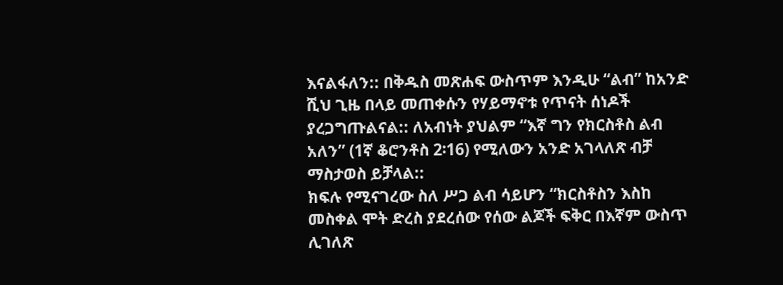እናልፋለን:: በቅዱስ መጽሐፍ ውስጥም እንዲሁ “ልብ” ከአንድ ሺህ ጊዜ በላይ መጠቀሱን የሃይማኖቱ የጥናት ሰነዶች ያረጋግጡልናል:: ለአብነት ያህልም “እኛ ግን የክርስቶስ ልብ አለን” (1ኛ ቆሮንቶስ 2፡16) የሚለውን አንድ አገላለጽ ብቻ ማስታወስ ይቻላል::
ክፍሉ የሚናገረው ስለ ሥጋ ልብ ሳይሆን “ክርስቶስን እስከ መስቀል ሞት ድረስ ያደረሰው የሰው ልጆች ፍቅር በእኛም ውስጥ ሊገለጽ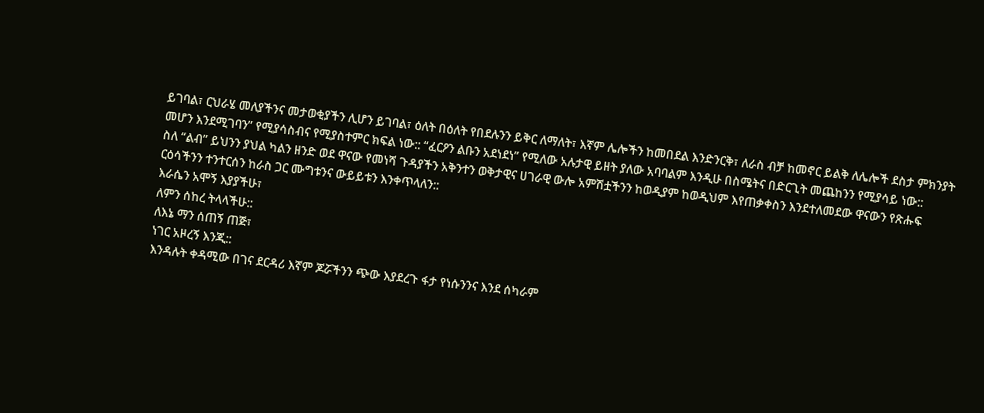ይገባል፣ ርህራሄ መለያችንና መታወቂያችን ሊሆን ይገባል፣ ዕለት በዕለት የበደሉንን ይቅር ለማለት፣ እኛም ሌሎችን ከመበደል እንድንርቅ፣ ለራስ ብቻ ከመኖር ይልቅ ለሌሎች ደስታ ምክንያት መሆን እንደሚገባን” የሚያሳስብና የሚያስተምር ክፍል ነው:: “ፈርዖን ልቡን አደነደነ” የሚለው አሉታዊ ይዘት ያለው አባባልም እንዲሁ በስሜትና በድርጊት መጨከንን የሚያሳይ ነው::
ስለ “ልብ” ይህንን ያህል ካልን ዘንድ ወደ ዋናው የመነሻ ጉዳያችን አቅንተን ወቅታዊና ሀገራዊ ውሎ አምሽቷችንን ከወዲያም ከወዲህም እየጠቃቀስን እንደተለመደው ዋናውን የጽሑፍ ርዕሳችንን ተንተርሰን ከራስ ጋር ሙግቱንና ውይይቱን እንቀጥላለን::
እራሴን አሞኝ እያያችሁ፣
ለምን ሰከረ ትላላችሁ::
ለእኔ ማን ሰጠኝ ጠጅ፣
ነገር አዞረኝ እንጂ::
እንዳሉት ቀዳሚው በገና ደርዳሪ እኛም ጆሯችንን ጭው እያደረጉ ፋታ የነሱንንና እንደ ሰካራም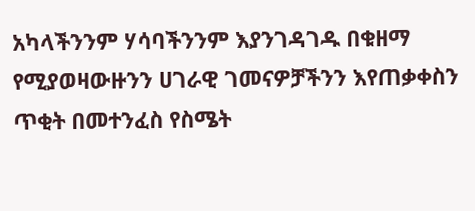አካላችንንም ሃሳባችንንም እያንገዳገዱ በቁዘማ የሚያወዛውዙንን ሀገራዊ ገመናዎቻችንን እየጠቃቀስን ጥቂት በመተንፈስ የስሜት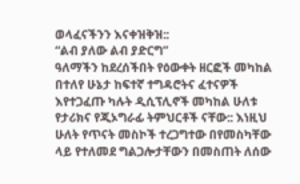ወላፈናችንን እናቀዝቅዝ::
“ልብ ያለው ልብ ያድርግ”
ዓለማችን ከደረሰችበት የዕውቀት ዘርፎች መካከል በተለየ ሁኔታ ከፍተኛ ተግዳሮትና ፈተናዎች እየተጋፈጡ ካሉት ዲሲፕሊኖች መካከል ሁለቱ የታሪክና የጂኦግራፊ ትምህርቶች ናቸው:: እነዚህ ሁለት የጥናት መስኮች ተረጋግተው በየመስካቸው ላይ የተለመደ ግልጋሎታቸውን በመስጠት ለሰው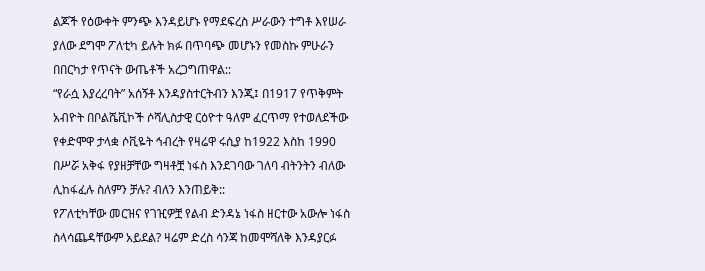ልጆች የዕውቀት ምንጭ እንዳይሆኑ የማደፍረስ ሥራውን ተግቶ እየሠራ ያለው ደግሞ ፖለቲካ ይሉት ክፉ በጥባጭ መሆኑን የመስኩ ምሁራን በበርካታ የጥናት ውጤቶች አረጋግጠዋል::
“የራሷ እያረረባት” አሰኝቶ እንዳያስተርትብን እንጂ፤ በ1917 የጥቅምት አብዮት በቦልሼቪኮች ሶሻሊስታዊ ርዕዮተ ዓለም ፈርጥማ የተወለደችው የቀድሞዋ ታላቋ ሶቪዬት ኅብረት የዛሬዋ ሩሲያ ከ1922 እስከ 1990 በሥሯ አቅፋ የያዘቻቸው ግዛቶቿ ነፋስ እንደገባው ገለባ ብትንትን ብለው ሊከፋፈሉ ስለምን ቻሉ? ብለን እንጠይቅ::
የፖለቲካቸው መርዝና የገዢዎቿ የልብ ድንዳኔ ነፋስ ዘርተው አውሎ ነፋስ ስላሳጨዳቸውም አይደል? ዛሬም ድረስ ሳንጃ ከመሞሻለቅ እንዳያርፉ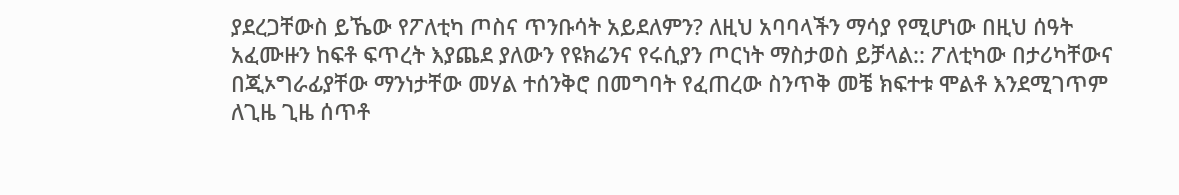ያደረጋቸውስ ይኼው የፖለቲካ ጦስና ጥንቡሳት አይደለምን? ለዚህ አባባላችን ማሳያ የሚሆነው በዚህ ሰዓት አፈሙዙን ከፍቶ ፍጥረት እያጨደ ያለውን የዩክሬንና የሩሲያን ጦርነት ማስታወስ ይቻላል:: ፖለቲካው በታሪካቸውና በጂኦግራፊያቸው ማንነታቸው መሃል ተሰንቅሮ በመግባት የፈጠረው ስንጥቅ መቼ ክፍተቱ ሞልቶ እንደሚገጥም ለጊዜ ጊዜ ሰጥቶ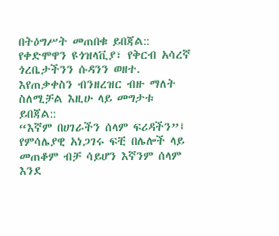በትዕግሥት መጠበቁ ይበጃል:: የቀድሞዋን ዩጎዝላቪያ፣ የቅርብ አሳረኛ ጎረቤታችንን ሱዳንን ወዘተ. እየጠቃቀስን ብንዘረዝር ብዙ ማለት ስለሚቻል እዚሁ ላይ መግታቱ ይበጃል::
“እኛም በሀገራችን ሰላም ፍሪዳችን”፤
የምሳሌያዊ አነጋገሩ ፍቺ በሌሎች ላይ መጠቆም ብቻ ሳይሆን እኛንም ሰላም እንደ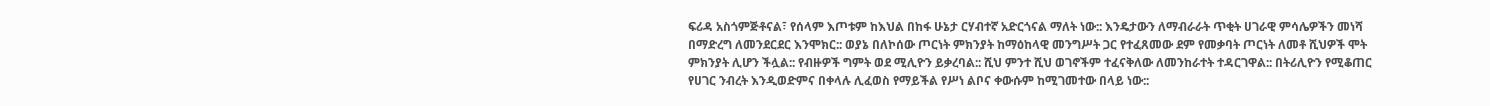ፍሪዳ አስጎምጅቶናል፣ የሰላም እጦቱም ከእህል በከፋ ሁኔታ ርሃብተኛ አድርጎናል ማለት ነው:: እንዴታውን ለማብራራት ጥቂት ሀገራዊ ምሳሌዎችን መነሻ በማድረግ ለመንደርደር እንሞክር:: ወያኔ በለኮሰው ጦርነት ምክንያት ከማዕከላዊ መንግሥት ጋር የተፈጸመው ደም የመቃባት ጦርነት ለመቶ ሺህዎች ሞት ምክንያት ሊሆን ችሏል:: የብዙዎች ግምት ወደ ሚሊዮን ይቃረባል:: ሺህ ምንተ ሺህ ወገኖችም ተፈናቅለው ለመንከራተት ተዳርገዋል:: በትሪሊዮን የሚቆጠር የሀገር ንብረት እንዲወድምና በቀላሉ ሊፈወስ የማይችል የሥነ ልቦና ቀውሱም ከሚገመተው በላይ ነው::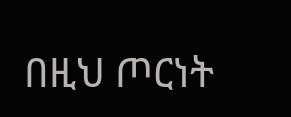በዚህ ጦርነት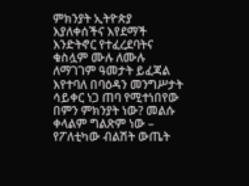ምክንያት ኢትዮጵያ እያለቀሰችና እየደማች እንድትኖር የተፈረደባትና ቁስሏም ሙሉ ለሙሉ ለማገገም ዓመታት ይፈጃል እየተባለ በባዕዳን መንግሥታት ሳይቀር ነጋ ጠባ የሚተነበየው በምን ምክንያት ነው? መልሱ ቀላልም ግልጽም ነው – የፖለቲካው ብልሽት ውጤት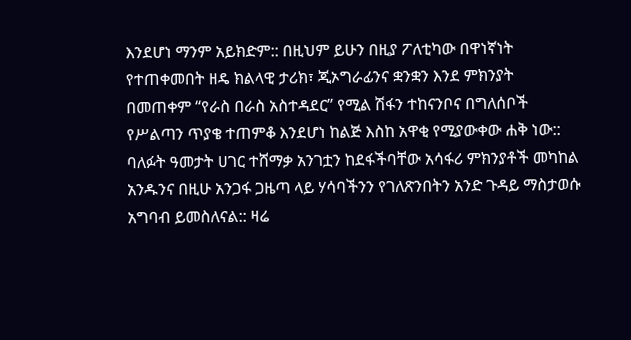እንደሆነ ማንም አይክድም:: በዚህም ይሁን በዚያ ፖለቲካው በዋነኛነት የተጠቀመበት ዘዴ ክልላዊ ታሪክ፣ ጂኦግራፊንና ቋንቋን እንደ ምክንያት በመጠቀም “የራስ በራስ አስተዳደር” የሚል ሽፋን ተከናንቦና በግለሰቦች የሥልጣን ጥያቄ ተጠምቆ እንደሆነ ከልጅ እስከ አዋቂ የሚያውቀው ሐቅ ነው::
ባለፉት ዓመታት ሀገር ተሸማቃ አንገቷን ከደፋችባቸው አሳፋሪ ምክንያቶች መካከል አንዱንና በዚሁ አንጋፋ ጋዜጣ ላይ ሃሳባችንን የገለጽንበትን አንድ ጉዳይ ማስታወሱ አግባብ ይመስለናል:: ዛሬ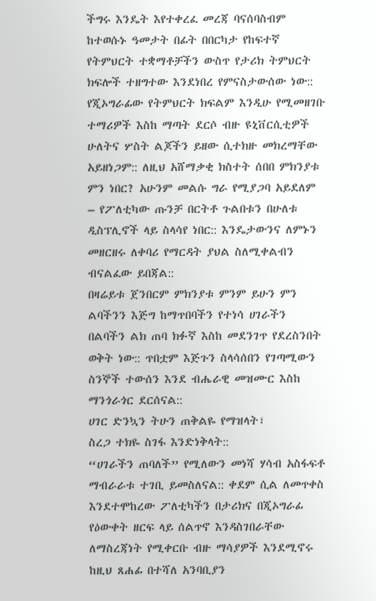ችግሩ እንዴት እየተቀረፈ መረጃ ባናሰባስብም ከተወሱኑ ዓመታት በፊት በበርካታ የከፍተኛ የትምህርት ተቋማቶቻችን ውስጥ የታሪክ ትምህርት ክፍሎች ተዘግተው እንደነበረ የምናስታውሰው ነው::
የጂኦግራፊው የትምህርት ክፍልም እንዲሁ የሚመዘገቡ ተማሪዎች እስከ ማጣት ደርሶ ብዙ ዩኒቨርሲቲዎች ሁለትና ሦስት ልጆችን ይዘው ሲተክዙ መክረማቸው አይዘነጋም:: ለዚህ አሸማቃቂ ክስተት ሰበበ ምክንያቱ ምን ነበር? አሁንም መልሱ ግራ የሚያጋባ አይደለም – የፖለቲካው ጡንቻ በርትቶ ጉልበቱን በሁለቱ ዲስፕሊኖች ላይ ስላሳየ ነበር:: እንዴታውንና ለምኑን መዘርዘሩ ለቀባሪ የማርዳት ያህል ስለሚቀልብን ብናልፈው ይበጃል::
በዛሬይቱ ጀንበርም ምክንያቱ ምንም ይሁን ምን ልባችንን እጅግ ከማጥበባችን የተነሳ ሀገራችን በልባችን ልክ ጠባ ክፉኛ እስከ መደንገጥ የደረስንበት ወቅት ነው:: ጥበቷም እጅጉን ስላሳሰበን የገጣሚውን ስንኞች ተውሰን እንደ ብሔራዊ መዝሙር እስከ ማንጎራጎር ደርሰናል::
ሀገር ድንኳን ትሁን ጠቅልዬ የማዝላት፣
ስረጋ ተክዬ ስገፋ እንድነቅላት::
“ሀገራችን ጠባለች” የሚለውን መነሻ ሃሳብ አስፋፍቶ ማብራራቱ ተገቢ ይመስለናል:: ቀደም ሲል ለመጥቀስ እንደተሞከረው ፖለቲካችን በታሪክና በጂኦግራፊ የዕውቀት ዘርፍ ላይ ሰልጥኖ እንዳስገበራቸው ለማስረጃነት የሚቀርቡ ብዙ ማሳያዎች እንደሚኖሩ ከዚህ ጸሐፊ በተሻለ አንባቢያን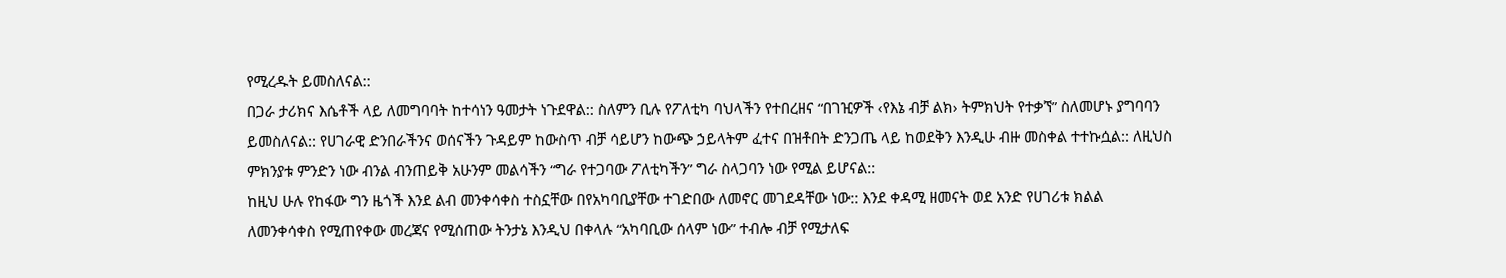የሚረዱት ይመስለናል::
በጋራ ታሪክና እሴቶች ላይ ለመግባባት ከተሳነን ዓመታት ነጉደዋል:: ስለምን ቢሉ የፖለቲካ ባህላችን የተበረዘና “በገዢዎች ‹የእኔ ብቻ ልክ› ትምክህት የተቃኘ” ስለመሆኑ ያግባባን ይመስለናል:: የሀገራዊ ድንበራችንና ወሰናችን ጉዳይም ከውስጥ ብቻ ሳይሆን ከውጭ ኃይላትም ፈተና በዝቶበት ድንጋጤ ላይ ከወደቅን እንዲሁ ብዙ መስቀል ተተኩሷል:: ለዚህስ ምክንያቱ ምንድን ነው ብንል ብንጠይቅ አሁንም መልሳችን “ግራ የተጋባው ፖለቲካችን” ግራ ስላጋባን ነው የሚል ይሆናል::
ከዚህ ሁሉ የከፋው ግን ዜጎች እንደ ልብ መንቀሳቀስ ተስኗቸው በየአካባቢያቸው ተገድበው ለመኖር መገደዳቸው ነው:: እንደ ቀዳሚ ዘመናት ወደ አንድ የሀገሪቱ ክልል ለመንቀሳቀስ የሚጠየቀው መረጃና የሚሰጠው ትንታኔ እንዲህ በቀላሉ “አካባቢው ሰላም ነው” ተብሎ ብቻ የሚታለፍ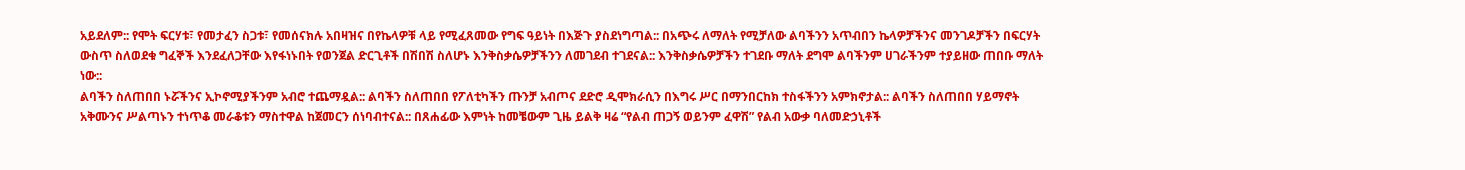አይደለም:: የሞት ፍርሃቱ፣ የመታፈን ስጋቱ፣ የመሰናክሉ አበዛዝና በየኬላዎቹ ላይ የሚፈጸመው የግፍ ዓይነት በእጅጉ ያስደነግጣል:: በአጭሩ ለማለት የሚቻለው ልባችንን አጥብበን ኬላዎቻችንና መንገዶቻችን በፍርሃት ውስጥ ስለወደቁ ግፈኞች እንደፈለጋቸው እየፋነኑበት የወንጀል ድርጊቶች በሽበሽ ስለሆኑ እንቅስቃሴዎቻችንን ለመገደብ ተገደናል:: እንቅስቃሴዎቻችን ተገደቡ ማለት ደግሞ ልባችንም ሀገራችንም ተያይዘው ጠበቡ ማለት ነው::
ልባችን ስለጠበበ ኑሯችንና ኢኮኖሚያችንም አብሮ ተጨማዷል:: ልባችን ስለጠበበ የፖለቲካችን ጡንቻ አብጦና ደድሮ ዲሞክራሲን በእግሩ ሥር በማንበርከክ ተስፋችንን አምክኖታል:: ልባችን ስለጠበበ ሃይማኖት አቅሙንና ሥልጣኑን ተነጥቆ መራቆቱን ማስተዋል ከጀመርን ሰነባብተናል:: በጸሐፊው እምነት ከመቼውም ጊዜ ይልቅ ዛሬ “የልብ ጠጋኝ ወይንም ፈዋሽ” የልብ አውቃ ባለመድኃኒቶች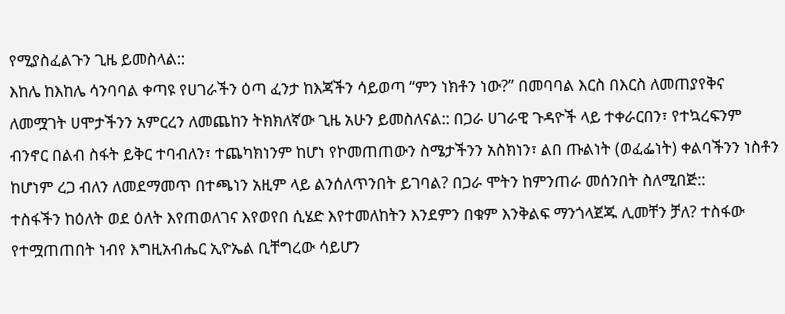የሚያስፈልጉን ጊዜ ይመስላል::
እከሌ ከእከሌ ሳንባባል ቀጣዩ የሀገራችን ዕጣ ፈንታ ከእጃችን ሳይወጣ “ምን ነክቶን ነው?” በመባባል እርስ በእርስ ለመጠያየቅና ለመሟገት ሀሞታችንን አምርረን ለመጨከን ትክክለኛው ጊዜ አሁን ይመስለናል:: በጋራ ሀገራዊ ጉዳዮች ላይ ተቀራርበን፣ የተኳረፍንም ብንኖር በልብ ስፋት ይቅር ተባብለን፣ ተጨካክነንም ከሆነ የኮመጠጠውን ስሜታችንን አስክነን፣ ልበ ጡልነት (ወፈፌነት) ቀልባችንን ነስቶን ከሆነም ረጋ ብለን ለመደማመጥ በተጫነን አዚም ላይ ልንሰለጥንበት ይገባል? በጋራ ሞትን ከምንጠራ መሰንበት ስለሚበጅ::
ተስፋችን ከዕለት ወደ ዕለት እየጠወለገና እየወየበ ሲሄድ እየተመለከትን እንደምን በቁም እንቅልፍ ማንጎላጀጁ ሊመቸን ቻለ? ተስፋው የተሟጠጠበት ነብየ እግዚአብሔር ኢዮኤል ቢቸግረው ሳይሆን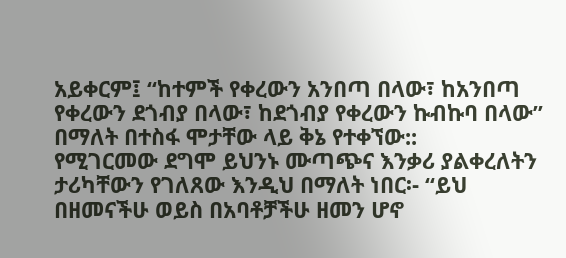አይቀርም፤ “ከተምች የቀረውን አንበጣ በላው፣ ከአንበጣ የቀረውን ደጎብያ በላው፣ ከደጎብያ የቀረውን ኩብኩባ በላው” በማለት በተስፋ ሞታቸው ላይ ቅኔ የተቀኘው::
የሚገርመው ደግሞ ይህንኑ ሙጣጭና እንቃሪ ያልቀረለትን ታሪካቸውን የገለጸው እንዲህ በማለት ነበር፡- “ይህ በዘመናችሁ ወይስ በአባቶቻችሁ ዘመን ሆኖ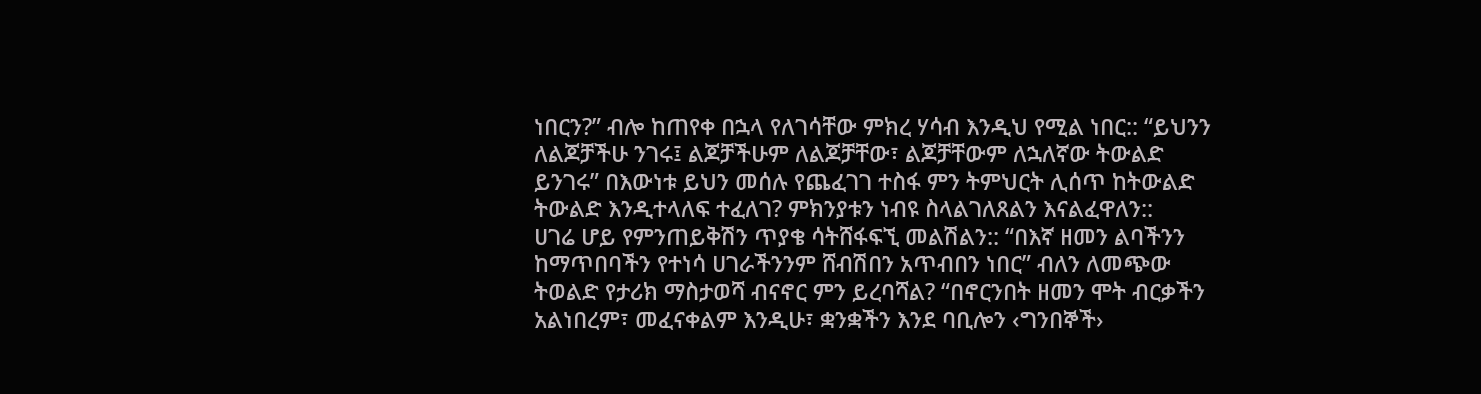ነበርን?” ብሎ ከጠየቀ በኋላ የለገሳቸው ምክረ ሃሳብ እንዲህ የሚል ነበር:: “ይህንን ለልጆቻችሁ ንገሩ፤ ልጆቻችሁም ለልጆቻቸው፣ ልጆቻቸውም ለኋለኛው ትውልድ ይንገሩ” በእውነቱ ይህን መሰሉ የጨፈገገ ተስፋ ምን ትምህርት ሊሰጥ ከትውልድ ትውልድ እንዲተላለፍ ተፈለገ? ምክንያቱን ነብዩ ስላልገለጸልን እናልፈዋለን::
ሀገሬ ሆይ የምንጠይቅሽን ጥያቄ ሳትሸፋፍኚ መልሽልን:: “በእኛ ዘመን ልባችንን ከማጥበባችን የተነሳ ሀገራችንንም ሸብሽበን አጥብበን ነበር” ብለን ለመጭው ትወልድ የታሪክ ማስታወሻ ብናኖር ምን ይረባሻል? “በኖርንበት ዘመን ሞት ብርቃችን አልነበረም፣ መፈናቀልም እንዲሁ፣ ቋንቋችን እንደ ባቢሎን ‹ግንበኞች›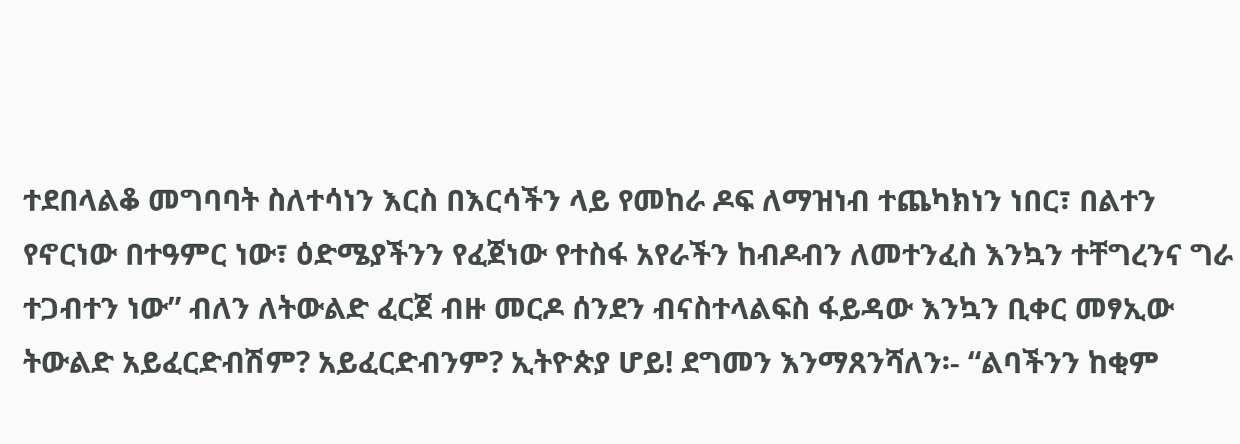ተደበላልቆ መግባባት ስለተሳነን እርስ በእርሳችን ላይ የመከራ ዶፍ ለማዝነብ ተጨካክነን ነበር፣ በልተን የኖርነው በተዓምር ነው፣ ዕድሜያችንን የፈጀነው የተስፋ አየራችን ከብዶብን ለመተንፈስ እንኳን ተቸግረንና ግራ ተጋብተን ነው” ብለን ለትውልድ ፈርጀ ብዙ መርዶ ሰንደን ብናስተላልፍስ ፋይዳው እንኳን ቢቀር መፃኢው ትውልድ አይፈርድብሽም? አይፈርድብንም? ኢትዮጵያ ሆይ! ደግመን እንማጸንሻለን፡- “ልባችንን ከቂም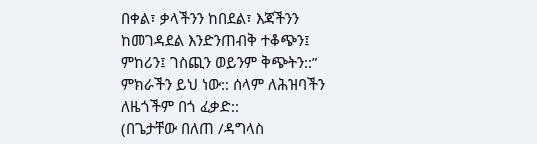በቀል፣ ቃላችንን ከበደል፣ እጃችንን ከመገዳደል እንድንጠብቅ ተቆጭን፤ ምከሪን፤ ገስጪን ወይንም ቅጭትን::” ምክራችን ይህ ነው:: ሰላም ለሕዝባችን ለዜጎችም በጎ ፈቃድ::
(በጌታቸው በለጠ /ዳግላስ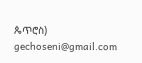ጴጥሮስ)
gechoseni@gmail.com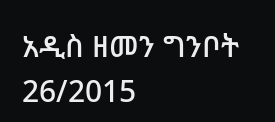አዲስ ዘመን ግንቦት 26/2015